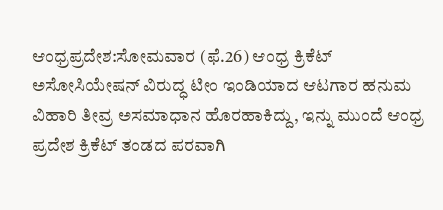ಆಂಧ್ರಪ್ರದೇಶ:ಸೋಮವಾರ (ಫೆ.26) ಆಂಧ್ರ ಕ್ರಿಕೆಟ್‌ ಅಸೋಸಿಯೇಷನ್‌ ವಿರುದ್ಧ ಟೀಂ ಇಂಡಿಯಾದ ಆಟಗಾರ ಹನುಮ ವಿಹಾರಿ ತೀವ್ರ ಅಸಮಾಧಾನ ಹೊರಹಾಕಿದ್ದು, ಇನ್ನು ಮುಂದೆ ಆಂಧ್ರ ಪ್ರದೇಶ ಕ್ರಿಕೆಟ್ ತಂಡದ ಪರವಾಗಿ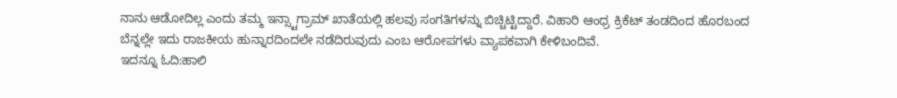ನಾನು ಆಡೋದಿಲ್ಲ ಎಂದು ತಮ್ಮ ಇನ್ಸ್ಟಾಗ್ರಾಮ್ ಖಾತೆಯಲ್ಲಿ ಹಲವು ಸಂಗತಿಗಳನ್ನು ಬಿಚ್ಚಿಟ್ಟಿದ್ದಾರೆ. ವಿಹಾರಿ ಆಂಧ್ರ ಕ್ರಿಕೆಟ್ ತಂಡದಿಂದ ಹೊರಬಂದ ಬೆನ್ನಲ್ಲೇ ಇದು ರಾಜಕೀಯ ಹುನ್ನಾರದಿಂದಲೇ ನಡೆದಿರುವುದು ಎಂಬ ಆರೋಪಗಳು ವ್ಯಾಪಕವಾಗಿ ಕೇಳಿಬಂದಿವೆ.
ಇದನ್ನೂ ಓದಿ:ಹಾಲಿ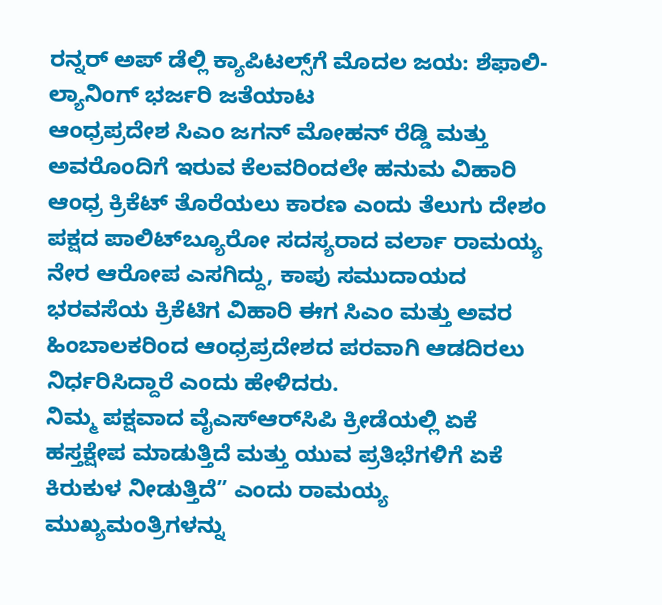ರನ್ನರ್ ಅಪ್ ಡೆಲ್ಲಿ ಕ್ಯಾಪಿಟಲ್ಸ್‌ಗೆ ಮೊದಲ ಜಯ: ಶೆಫಾಲಿ-ಲ್ಯಾನಿಂಗ್ ಭರ್ಜರಿ ಜತೆಯಾಟ
ಆಂಧ್ರಪ್ರದೇಶ ಸಿಎಂ ಜಗನ್ ಮೋಹನ್ ರೆಡ್ಡಿ ಮತ್ತು ಅವರೊಂದಿಗೆ ಇರುವ ಕೆಲವರಿಂದಲೇ ಹನುಮ ವಿಹಾರಿ ಆಂಧ್ರ ಕ್ರಿಕೆಟ್ ತೊರೆಯಲು ಕಾರಣ ಎಂದು ತೆಲುಗು ದೇಶಂ ಪಕ್ಷದ ಪಾಲಿಟ್‌ಬ್ಯೂರೋ ಸದಸ್ಯರಾದ ವರ್ಲಾ ರಾಮಯ್ಯ ನೇರ ಆರೋಪ ಎಸಗಿದ್ದು, ಕಾಪು ಸಮುದಾಯದ ಭರವಸೆಯ ಕ್ರಿಕೆಟಿಗ ವಿಹಾರಿ ಈಗ ಸಿಎಂ ಮತ್ತು ಅವರ ಹಿಂಬಾಲಕರಿಂದ ಆಂಧ್ರಪ್ರದೇಶದ ಪರವಾಗಿ ಆಡದಿರಲು ನಿರ್ಧರಿಸಿದ್ದಾರೆ ಎಂದು ಹೇಳಿದರು.
ನಿಮ್ಮ ಪಕ್ಷವಾದ ವೈಎಸ್‌ಆರ್‌ಸಿಪಿ ಕ್ರೀಡೆಯಲ್ಲಿ ಏಕೆ ಹಸ್ತಕ್ಷೇಪ ಮಾಡುತ್ತಿದೆ ಮತ್ತು ಯುವ ಪ್ರತಿಭೆಗಳಿಗೆ ಏಕೆ ಕಿರುಕುಳ ನೀಡುತ್ತಿದೆ” ಎಂದು ರಾಮಯ್ಯ ಮುಖ್ಯಮಂತ್ರಿಗಳನ್ನು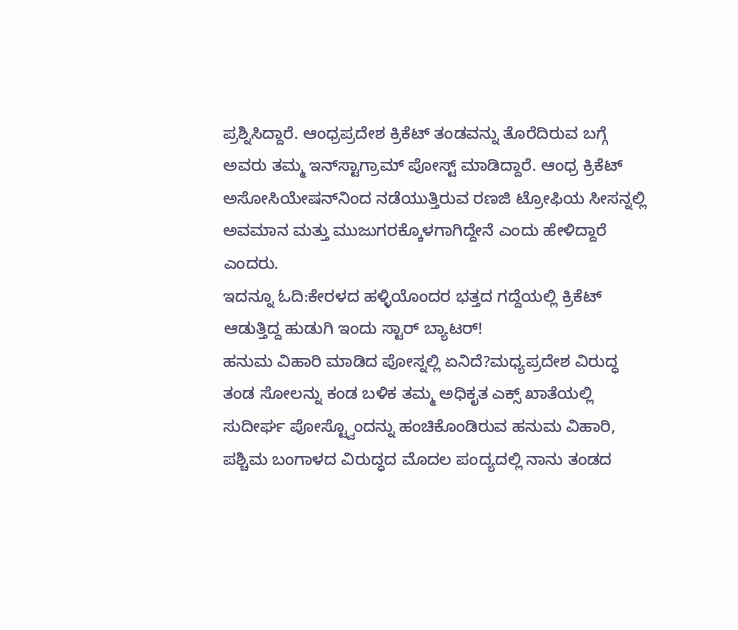ಪ್ರಶ್ನಿಸಿದ್ದಾರೆ. ಆಂಧ್ರಪ್ರದೇಶ ಕ್ರಿಕೆಟ್ ತಂಡವನ್ನು ತೊರೆದಿರುವ ಬಗ್ಗೆ ಅವರು ತಮ್ಮ ಇನ್‌ಸ್ಟಾಗ್ರಾಮ್ ಪೋಸ್ಟ್‌ ಮಾಡಿದ್ದಾರೆ. ಆಂಧ್ರ ಕ್ರಿಕೆಟ್ ಅಸೋಸಿಯೇಷನ್‌ನಿಂದ ನಡೆಯುತ್ತಿರುವ ರಣಜಿ ಟ್ರೋಫಿಯ ಸೀಸನ್ನಲ್ಲಿ ಅವಮಾನ ಮತ್ತು ಮುಜುಗರಕ್ಕೊಳಗಾಗಿದ್ದೇನೆ ಎಂದು ಹೇಳಿದ್ದಾರೆ ಎಂದರು.
ಇದನ್ನೂ ಓದಿ:ಕೇರಳದ ಹಳ್ಳಿಯೊಂದರ ಭತ್ತದ ಗದ್ದೆಯಲ್ಲಿ ಕ್ರಿಕೆಟ್ ಆಡುತ್ತಿದ್ದ ಹುಡುಗಿ ಇಂದು ಸ್ಟಾರ್ ಬ್ಯಾಟರ್!
ಹನುಮ ವಿಹಾರಿ ಮಾಡಿದ ಪೋಸ್ನಲ್ಲಿ ಏನಿದೆ?ಮಧ್ಯಪ್ರದೇಶ ವಿರುದ್ಧ ತಂಡ ಸೋಲನ್ನು ಕಂಡ ಬಳಿಕ ತಮ್ಮ ಅಧಿಕೃತ ಎಕ್ಸ್ ಖಾತೆಯಲ್ಲಿ ಸುದೀರ್ಘ ಪೋಸ್ಟ್ವೊಂದನ್ನು ಹಂಚಿಕೊಂಡಿರುವ ಹನುಮ ವಿಹಾರಿ, ಪಶ್ಚಿಮ ಬಂಗಾಳದ ವಿರುದ್ಧದ ಮೊದಲ ಪಂದ್ಯದಲ್ಲಿ ನಾನು ತಂಡದ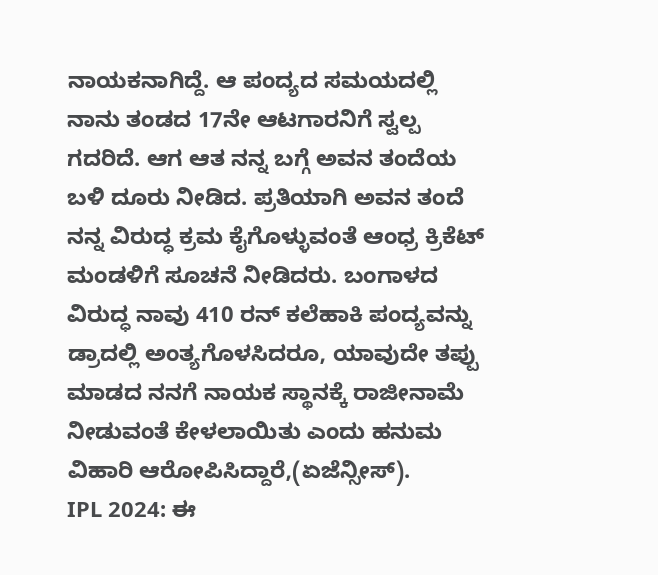ನಾಯಕನಾಗಿದ್ದೆ. ಆ ಪಂದ್ಯದ ಸಮಯದಲ್ಲಿ ನಾನು ತಂಡದ 17ನೇ ಆಟಗಾರನಿಗೆ ಸ್ವಲ್ಪ ಗದರಿದೆ. ಆಗ ಆತ ನನ್ನ ಬಗ್ಗೆ ಅವನ ತಂದೆಯ ಬಳಿ ದೂರು ನೀಡಿದ. ಪ್ರತಿಯಾಗಿ ಅವನ ತಂದೆ ನನ್ನ ವಿರುದ್ಧ ಕ್ರಮ ಕೈಗೊಳ್ಳುವಂತೆ ಆಂಧ್ರ ಕ್ರಿಕೆಟ್ ಮಂಡಳಿಗೆ ಸೂಚನೆ ನೀಡಿದರು. ಬಂಗಾಳದ ವಿರುದ್ಧ ನಾವು 410 ರನ್‌ ಕಲೆಹಾಕಿ ಪಂದ್ಯವನ್ನು ಡ್ರಾದಲ್ಲಿ ಅಂತ್ಯಗೊಳಸಿದರೂ, ಯಾವುದೇ ತಪ್ಪು ಮಾಡದ ನನಗೆ ನಾಯಕ ಸ್ಥಾನಕ್ಕೆ ರಾಜೀನಾಮೆ ನೀಡುವಂತೆ ಕೇಳಲಾಯಿತು ಎಂದು ಹನುಮ ವಿಹಾರಿ ಆರೋಪಿಸಿದ್ದಾರೆ,(ಏಜೆನ್ಸೀಸ್).
IPL 2024: ಈ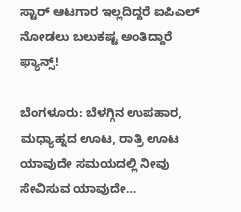ಸ್ಟಾರ್ ಆಟಗಾರ ಇಲ್ಲದಿದ್ದರೆ ಐಪಿಎಲ್ ನೋಡಲು ಬಲುಕಷ್ಟ ಅಂತಿದ್ದಾರೆ ಫ್ಯಾನ್ಸ್!

ಬೆಂಗಳೂರು: ಬೆಳಗ್ಗಿನ ಉಪಹಾರ, ಮಧ್ಯಾಹ್ನದ ಊಟ, ರಾತ್ರಿ ಊಟ ಯಾವುದೇ ಸಮಯದಲ್ಲಿ ನೀವು ಸೇವಿಸುವ ಯಾವುದೇ…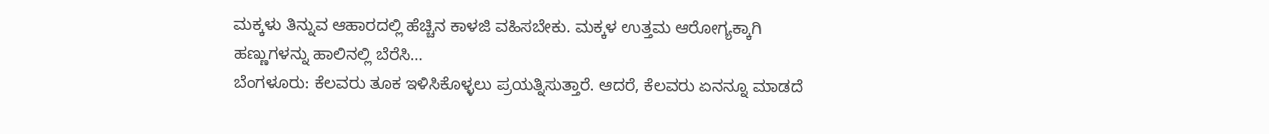ಮಕ್ಕಳು ತಿನ್ನುವ ಆಹಾರದಲ್ಲಿ ಹೆಚ್ಚಿನ ಕಾಳಜಿ ವಹಿಸಬೇಕು. ಮಕ್ಕಳ ಉತ್ತಮ ಆರೋಗ್ಯಕ್ಕಾಗಿ ಹಣ್ಣುಗಳನ್ನು ಹಾಲಿನಲ್ಲಿ ಬೆರೆಸಿ…
ಬೆಂಗಳೂರು: ಕೆಲವರು ತೂಕ ಇಳಿಸಿಕೊಳ್ಳಲು ಪ್ರಯತ್ನಿಸುತ್ತಾರೆ. ಆದರೆ, ಕೆಲವರು ಏನನ್ನೂ ಮಾಡದೆ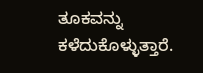ತೂಕವನ್ನು ಕಳೆದುಕೊಳ್ಳುತ್ತಾರೆ.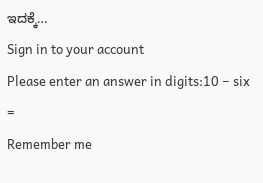ಇದಕ್ಕೆ…
Sign in to your account
Please enter an answer in digits:10 − six =
Remember me